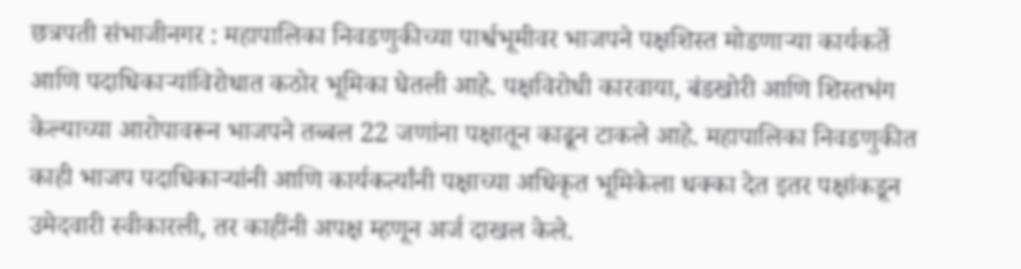छत्रपती संभाजीनगर : महापालिका निवडणुकीच्या पार्श्वभूमीवर भाजपने पक्षशिस्त मोडणाऱ्या कार्यकर्ते आणि पदाधिकाऱ्यांविरोधात कठोर भूमिका घेतली आहे. पक्षविरोधी कारवाया, बंडखोरी आणि शिस्तभंग केल्याच्या आरोपावरून भाजपने तब्बल 22 जणांना पक्षातून काढून टाकले आहे. महापालिका निवडणुकीत काही भाजप पदाधिकाऱ्यांनी आणि कार्यकर्त्यांनी पक्षाच्या अधिकृत भूमिकेला धक्का देत इतर पक्षांकडून उमेदवारी स्वीकारली, तर काहींनी अपक्ष म्हणून अर्ज दाखल केले.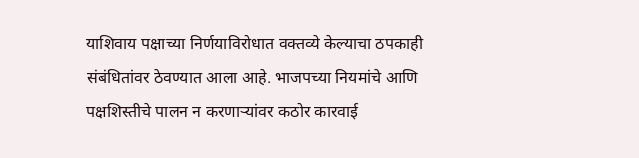याशिवाय पक्षाच्या निर्णयाविरोधात वक्तव्ये केल्याचा ठपकाही संबंधितांवर ठेवण्यात आला आहे. भाजपच्या नियमांचे आणि पक्षशिस्तीचे पालन न करणाऱ्यांवर कठोर कारवाई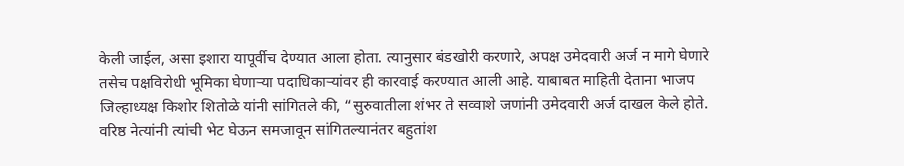केली जाईल, असा इशारा यापूर्वीच देण्यात आला होता. त्यानुसार बंडखोरी करणारे, अपक्ष उमेदवारी अर्ज न मागे घेणारे तसेच पक्षविरोधी भूमिका घेणाऱ्या पदाधिकाऱ्यांवर ही कारवाई करण्यात आली आहे. याबाबत माहिती देताना भाजप जिल्हाध्यक्ष किशोर शितोळे यांनी सांगितले की, “सुरुवातीला शंभर ते सव्वाशे जणांनी उमेदवारी अर्ज दाखल केले होते. वरिष्ठ नेत्यांनी त्यांची भेट घेऊन समजावून सांगितल्यानंतर बहुतांश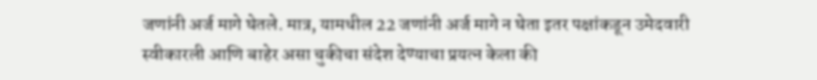जणांनी अर्ज मागे घेतले. मात्र, यामधील 22 जणांनी अर्ज मागे न घेता इतर पक्षांकडून उमेदवारी स्वीकारली आणि बाहेर असा चुकीचा संदेश देण्याचा प्रयत्न केला की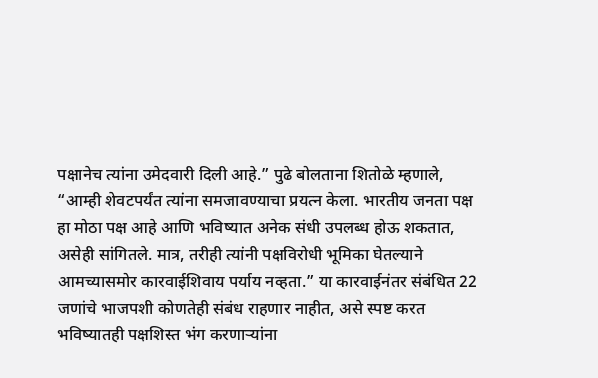पक्षानेच त्यांना उमेदवारी दिली आहे.” पुढे बोलताना शितोळे म्हणाले, “आम्ही शेवटपर्यंत त्यांना समजावण्याचा प्रयत्न केला. भारतीय जनता पक्ष हा मोठा पक्ष आहे आणि भविष्यात अनेक संधी उपलब्ध होऊ शकतात, असेही सांगितले. मात्र, तरीही त्यांनी पक्षविरोधी भूमिका घेतल्याने आमच्यासमोर कारवाईशिवाय पर्याय नव्हता.” या कारवाईनंतर संबंधित 22 जणांचे भाजपशी कोणतेही संबंध राहणार नाहीत, असे स्पष्ट करत भविष्यातही पक्षशिस्त भंग करणाऱ्यांना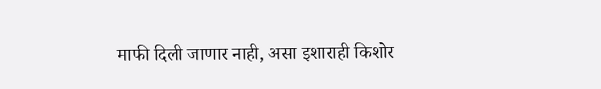माफी दिली जाणार नाही, असा इशाराही किशोर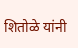शितोळे यांनी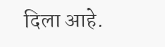दिला आहे.